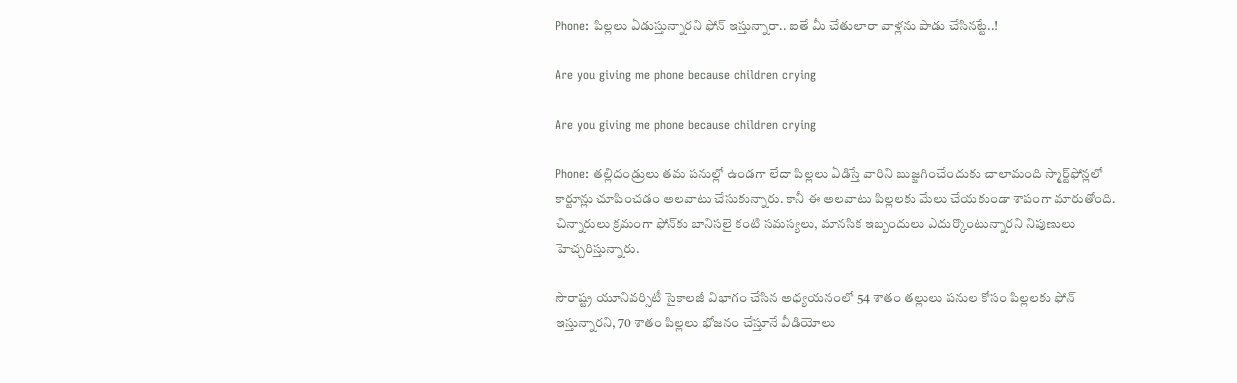Phone: పిల్లలు ఏడుస్తున్నారని ఫోన్ ఇస్తున్నారా.. ఐతే మీ చేతులారా వాళ్లను పాడు చేసినట్టే..!

Are you giving me phone because children crying

Are you giving me phone because children crying

Phone: తల్లిదండ్రులు తమ పనుల్లో ఉండగా లేదా పిల్లలు ఏడిస్తే వారిని బుజ్జగించేందుకు చాలామంది స్మార్ట్‌ఫోన్లలో కార్టూన్లు చూపించడం అలవాటు చేసుకున్నారు. కానీ ఈ అలవాటు పిల్లలకు మేలు చేయకుండా శాపంగా మారుతోంది. చిన్నారులు క్రమంగా ఫోన్‌కు బానిసలై కంటి సమస్యలు, మానసిక ఇబ్బందులు ఎదుర్కొంటున్నారని నిపుణులు హెచ్చరిస్తున్నారు.

సౌరాష్ట్ర యూనివర్సిటీ సైకాలజీ విభాగం చేసిన అధ్యయనంలో 54 శాతం తల్లులు పనుల కోసం పిల్లలకు ఫోన్ ఇస్తున్నారని, 70 శాతం పిల్లలు భోజనం చేస్తూనే వీడియోలు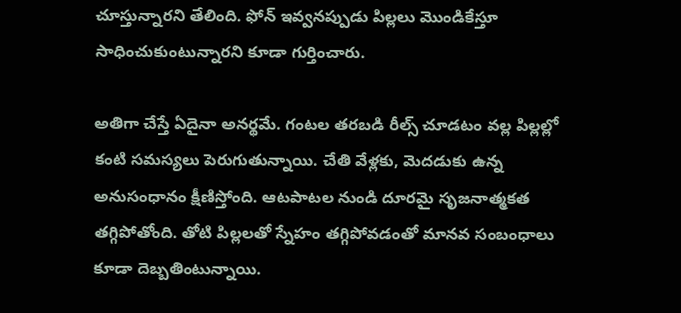చూస్తున్నారని తేలింది. ఫోన్ ఇవ్వనప్పుడు పిల్లలు మొండికేస్తూ సాధించుకుంటున్నారని కూడా గుర్తించారు.

అతిగా చేస్తే ఏదైనా అనర్థమే. గంటల తరబడి రీల్స్‌ చూడటం వల్ల పిల్లల్లో కంటి సమస్యలు పెరుగుతున్నాయి. చేతి వేళ్లకు, మెదడుకు ఉన్న అనుసంధానం క్షీణిస్తోంది. ఆటపాటల నుండి దూరమై సృజనాత్మకత తగ్గిపోతోంది. తోటి పిల్లలతో స్నేహం తగ్గిపోవడంతో మానవ సంబంధాలు కూడా దెబ్బతింటున్నాయి.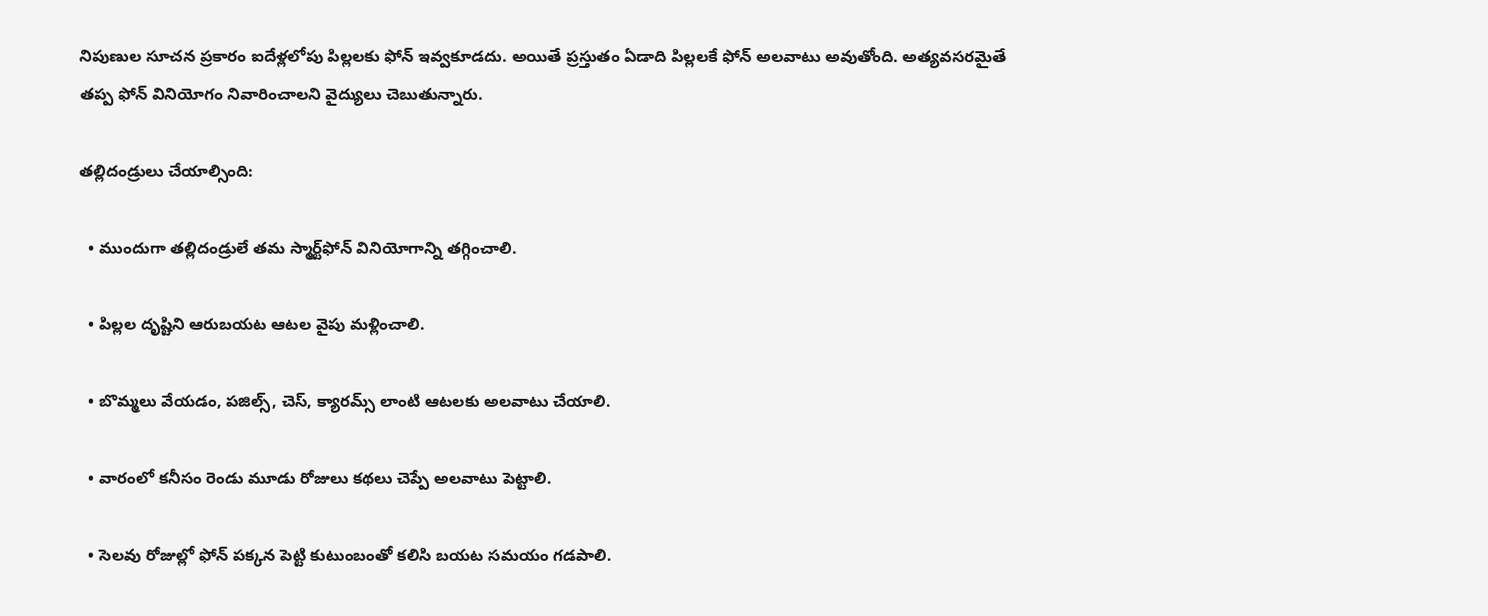నిపుణుల సూచన ప్రకారం ఐదేళ్లలోపు పిల్లలకు ఫోన్ ఇవ్వకూడదు. అయితే ప్రస్తుతం ఏడాది పిల్లలకే ఫోన్ అలవాటు అవుతోంది. అత్యవసరమైతే తప్ప ఫోన్ వినియోగం నివారించాలని వైద్యులు చెబుతున్నారు.

తల్లిదండ్రులు చేయాల్సింది:

  • ముందుగా తల్లిదండ్రులే తమ స్మార్ట్‌ఫోన్ వినియోగాన్ని తగ్గించాలి.

  • పిల్లల దృష్టిని ఆరుబయట ఆటల వైపు మళ్లించాలి.

  • బొమ్మలు వేయడం, పజిల్స్, చెస్, క్యారమ్స్ లాంటి ఆటలకు అలవాటు చేయాలి.

  • వారంలో కనీసం రెండు మూడు రోజులు కథలు చెప్పే అలవాటు పెట్టాలి.

  • సెలవు రోజుల్లో ఫోన్ పక్కన పెట్టి కుటుంబంతో కలిసి బయట సమయం గడపాలి.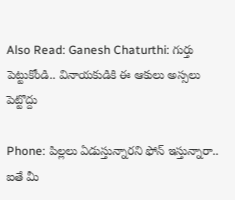Also Read: Ganesh Chaturthi: గుర్తు పెట్టుకోండి.. వినాయకుడికి ఈ ఆకులు అస్సలు పెట్టొద్దు

Phone: పిల్లలు ఏడుస్తున్నారని ఫోన్ ఇస్తున్నారా.. ఐతే మీ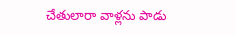చేతులారా వాళ్లను పాడు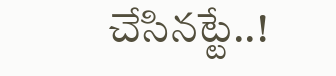చేసినట్టే..!